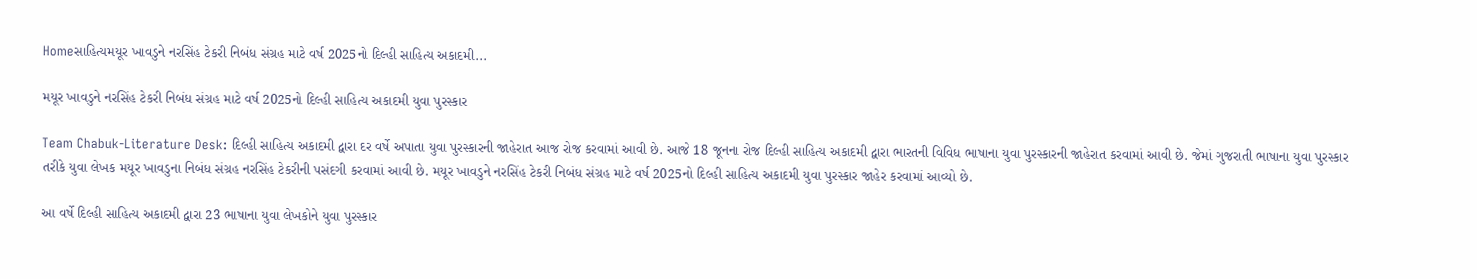Homeસાહિત્યમયૂર ખાવડુને નરસિંહ ટેકરી નિબંધ સંગ્રહ માટે વર્ષ 2025નો દિલ્હી સાહિત્ય અકાદમી...

મયૂર ખાવડુને નરસિંહ ટેકરી નિબંધ સંગ્રહ માટે વર્ષ 2025નો દિલ્હી સાહિત્ય અકાદમી યુવા પુરસ્કાર

Team Chabuk-Literature Desk: દિલ્હી સાહિત્ય અકાદમી દ્વારા દર વર્ષે અપાતા યુવા પુરસ્કારની જાહેરાત આજ રોજ કરવામાં આવી છે. આજે 18 જૂનના રોજ દિલ્હી સાહિત્ય અકાદમી દ્વારા ભારતની વિવિધ ભાષાના યુવા પુરસ્કારની જાહેરાત કરવામાં આવી છે. જેમાં ગુજરાતી ભાષાના યુવા પુરસ્કાર તરીકે યુવા લેખક મયૂર ખાવડુના નિબંધ સંગ્રહ નરસિંહ ટેકરીની પસંદગી કરવામાં આવી છે. મયૂર ખાવડુને નરસિંહ ટેકરી નિબંધ સંગ્રહ માટે વર્ષ 2025નો દિલ્હી સાહિત્ય અકાદમી યુવા પુરસ્કાર જાહેર કરવામાં આવ્યો છે.

આ વર્ષે દિલ્હી સાહિત્ય અકાદમી દ્વારા 23 ભાષાના યુવા લેખકોને યુવા પુરસ્કાર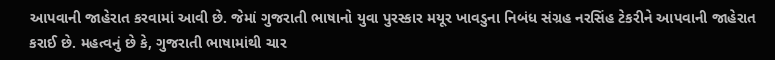આપવાની જાહેરાત કરવામાં આવી છે. જેમાં ગુજરાતી ભાષાનો યુવા પુરસ્કાર મયૂર ખાવડુના નિબંધ સંગ્રહ નરસિંહ ટેકરીને આપવાની જાહેરાત કરાઈ છે. મહત્વનું છે કે, ગુજરાતી ભાષામાંથી ચાર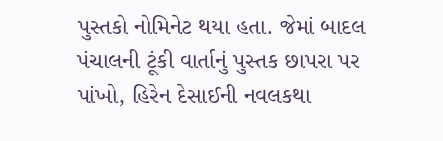પુસ્તકો નોમિનેટ થયા હતા. જેમાં બાદલ પંચાલની ટૂંકી વાર્તાનું પુસ્તક છાપરા પર પાંખો, હિરેન દેસાઈની નવલકથા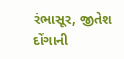રંભાસૂર, જીતેશ દોંગાની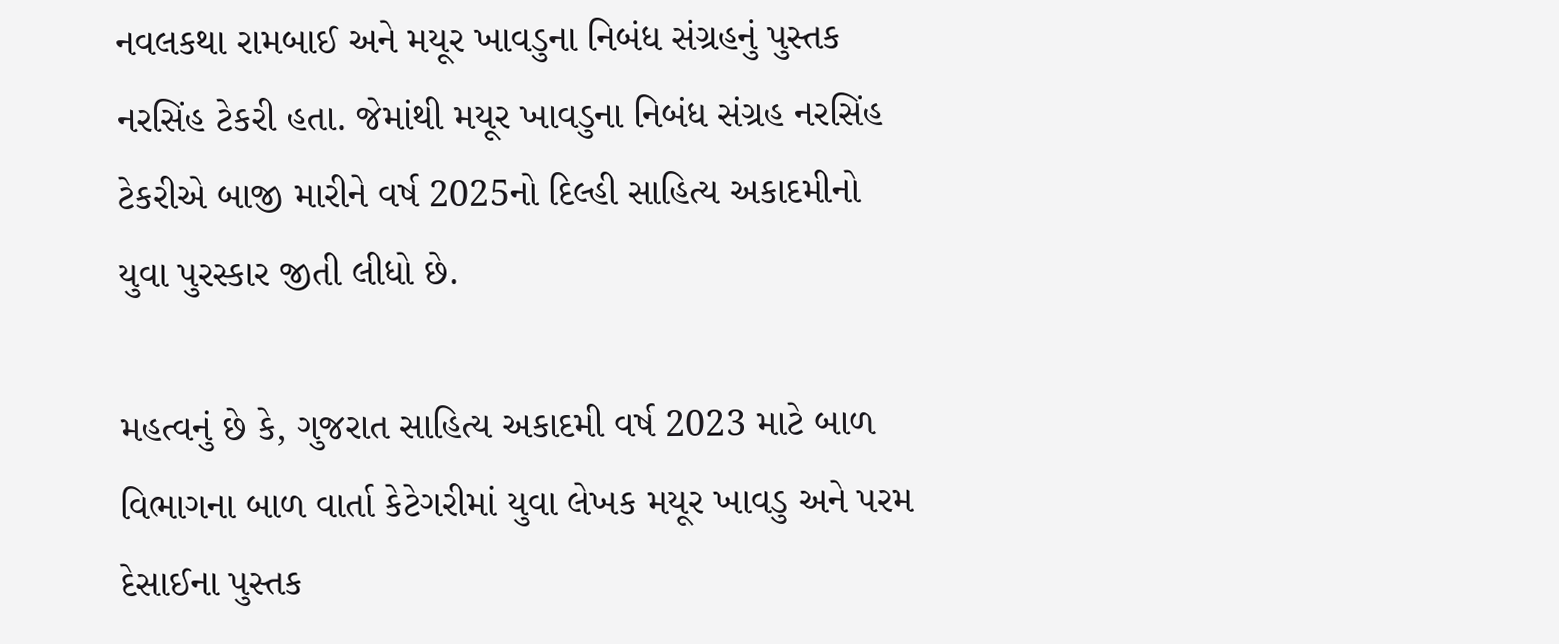નવલકથા રામબાઈ અને મયૂર ખાવડુના નિબંધ સંગ્રહનું પુસ્તક નરસિંહ ટેકરી હતા. જેમાંથી મયૂર ખાવડુના નિબંધ સંગ્રહ નરસિંહ ટેકરીએ બાજી મારીને વર્ષ 2025નો દિલ્હી સાહિત્ય અકાદમીનો યુવા પુરસ્કાર જીતી લીધો છે.

મહત્વનું છે કે, ગુજરાત સાહિત્ય અકાદમી વર્ષ 2023 માટે બાળ વિભાગના બાળ વાર્તા કેટેગરીમાં યુવા લેખક મયૂર ખાવડુ અને પરમ દેસાઈના પુસ્તક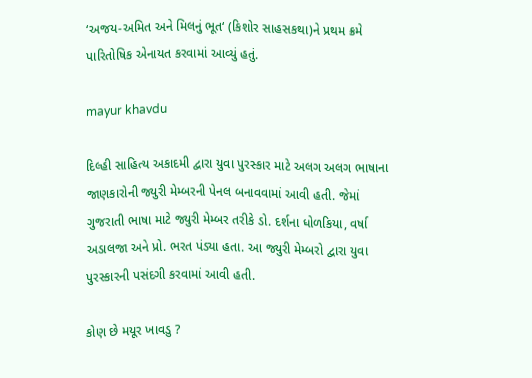‘અજય-અમિત અને મિલનું ભૂત‘ (કિશોર સાહસકથા)ને પ્રથમ ક્રમે પારિતોષિક એનાયત કરવામાં આવ્યું હતું.

mayur khavdu

દિલ્હી સાહિત્ય અકાદમી દ્વારા યુવા પુરસ્કાર માટે અલગ અલગ ભાષાના જાણકારોની જ્યુરી મેમ્બરની પેનલ બનાવવામાં આવી હતી. જેમાં ગુજરાતી ભાષા માટે જ્યુરી મેમ્બર તરીકે ડો. દર્શના ધોળકિયા, વર્ષા અડાલજા અને પ્રો. ભરત પંડ્યા હતા. આ જ્યુરી મેમ્બરો દ્વારા યુવા પુરસ્કારની પસંદગી કરવામાં આવી હતી.

કોણ છે મયૂર ખાવડુ ?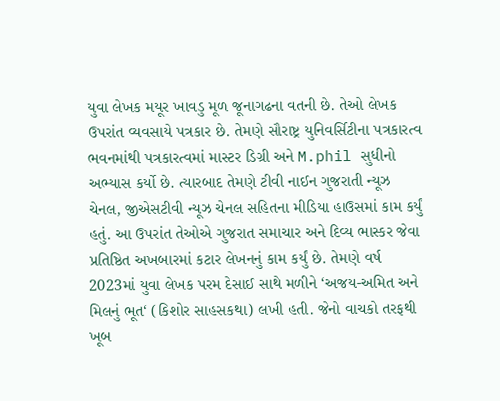યુવા લેખક મયૂર ખાવડુ મૂળ જૂનાગઢના વતની છે. તેઓ લેખક ઉપરાંત વ્યવસાયે પત્રકાર છે. તેમણે સૌરાષ્ટ્ર યુનિવર્સિટીના પત્રકારત્વ ભવનમાંથી પત્રકારત્વમાં માસ્ટર ડિગ્રી અને M.phil સુધીનો અભ્યાસ કર્યો છે. ત્યારબાદ તેમણે ટીવી નાઈન ગુજરાતી ન્યૂઝ ચેનલ, જીએસટીવી ન્યૂઝ ચેનલ સહિતના મીડિયા હાઉસમાં કામ કર્યું હતું. આ ઉપરાંત તેઓએ ગુજરાત સમાચાર અને દિવ્ય ભાસ્કર જેવા પ્રતિષ્ઠિત અખબારમાં કટાર લેખનનું કામ કર્યું છે. તેમણે વર્ષ 2023માં યુવા લેખક પરમ દેસાઈ સાથે મળીને ‘અજય-અમિત અને મિલનું ભૂત‘ (કિશોર સાહસકથા) લખી હતી. જેનો વાચકો તરફથી ખૂબ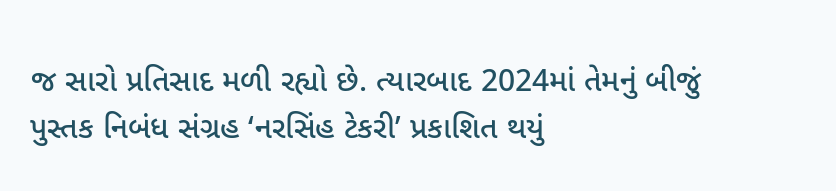જ સારો પ્રતિસાદ મળી રહ્યો છે. ત્યારબાદ 2024માં તેમનું બીજું પુસ્તક નિબંધ સંગ્રહ ‘નરસિંહ ટેકરી’ પ્રકાશિત થયું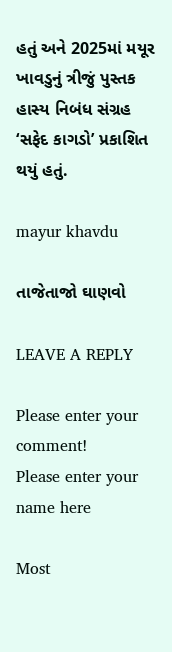હતું અને 2025માં મયૂર ખાવડુનું ત્રીજું પુસ્તક હાસ્ય નિબંધ સંગ્રહ ‘સફેદ કાગડો’ પ્રકાશિત થયું હતું.

mayur khavdu

તાજેતાજો ઘાણવો

LEAVE A REPLY

Please enter your comment!
Please enter your name here

Most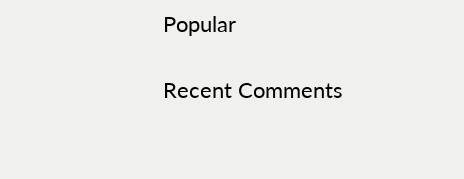Popular

Recent Comments